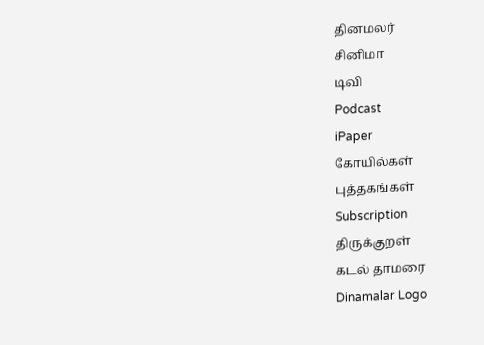தினமலர்
சினிமா
டிவி
Podcast
iPaper
கோயில்கள்
புத்தகங்கள்
Subscription
திருக்குறள்
கடல் தாமரை
Dinamalar Logo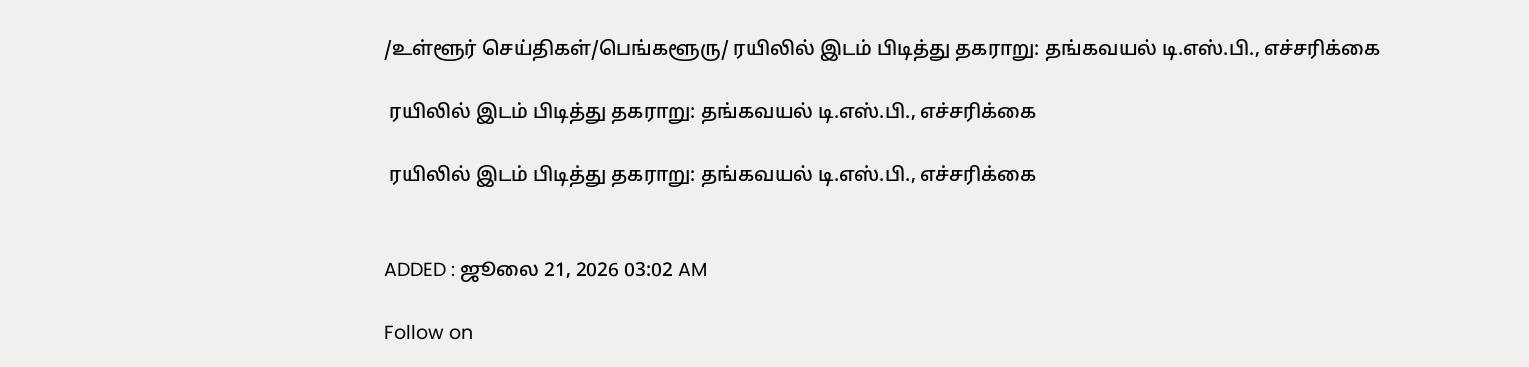/உள்ளூர் செய்திகள்/பெங்களூரு/ ரயிலில் இடம் பிடித்து தகராறு: தங்கவயல் டி.எஸ்.பி., எச்சரிக்கை

 ரயிலில் இடம் பிடித்து தகராறு: தங்கவயல் டி.எஸ்.பி., எச்சரிக்கை

 ரயிலில் இடம் பிடித்து தகராறு: தங்கவயல் டி.எஸ்.பி., எச்சரிக்கை


ADDED : ஜூலை 21, 2026 03:02 AM

Follow on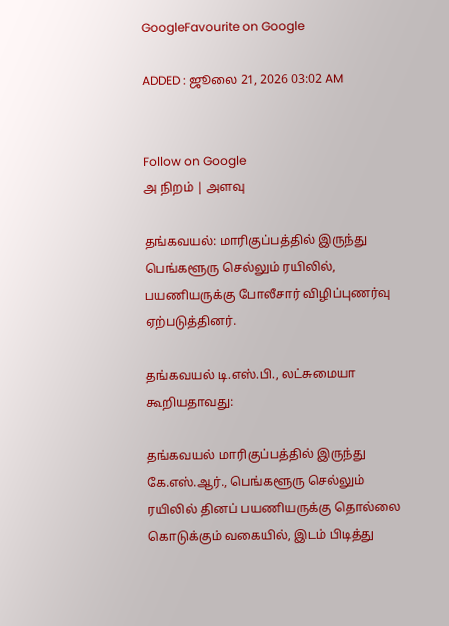GoogleFavourite on Google

ADDED : ஜூலை 21, 2026 03:02 AM


Follow on Google
அ நிறம் | அளவு

தங்கவயல்: மாரிகுப்பத்தில் இருந்து பெங்களூரு செல்லும் ரயிலில், பயணியருக்கு போலீசார் விழிப்புணர்வு ஏற்படுத்தினர்.

தங்கவயல் டி.எஸ்.பி., லட்சுமையா கூறியதாவது:

தங்கவயல் மாரிகுப்பத்தில் இருந்து கே.எஸ்.ஆர்., பெங்களூரு செல்லும் ரயிலில் தினப் பயணியருக்கு தொல்லை கொடுக்கும் வகையில், இடம் பிடித்து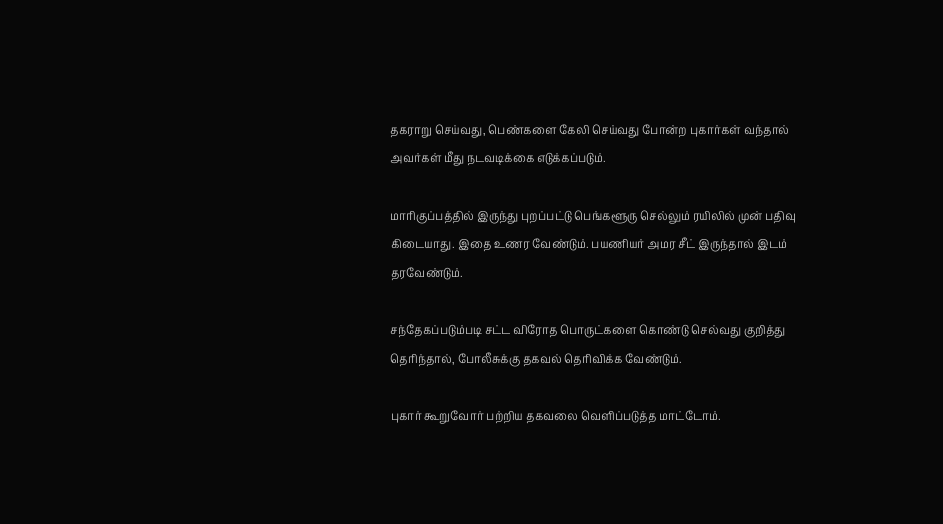தகராறு செய்வது, பெண்களை கேலி செய்வது போன்ற புகார்கள் வந்தால் அவர்கள் மீது நடவடிக்கை எடுக்கப்படும்.

மாரிகுப்பத்தில் இருந்து புறப்பட்டு பெங்களூரு செல்லும் ரயிலில் முன் பதிவு கிடையாது. இதை உணர வேண்டும். பயணியர் அமர சீட் இருந்தால் இடம் தரவேண்டும்.

சந்தேகப்படும்படி சட்ட விரோத பொருட்களை கொண்டு செல்வது குறித்து தெரிந்தால், போலீசுக்கு தகவல் தெரிவிக்க வேண்டும்.

புகார் கூறுவோர் பற்றிய தகவலை வெளிப்படுத்த மாட்டோம்.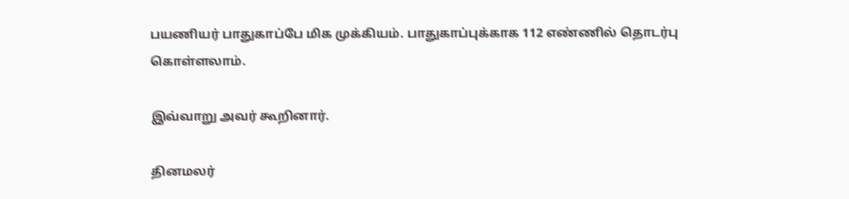பயணியர் பாதுகாப்பே மிக முக்கியம். பாதுகாப்புக்காக 112 எண்ணில் தொடர்பு கொள்ளலாம்.

இவ்வாறு அவர் கூறினார்.

தினமலர்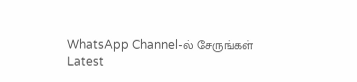WhatsApp Channel-ல் சேருங்கள்
Latest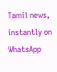Tamil news, instantly on WhatsApp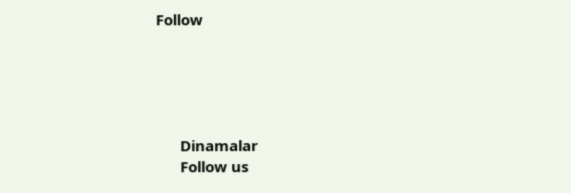Follow





      Dinamalar
      Follow us